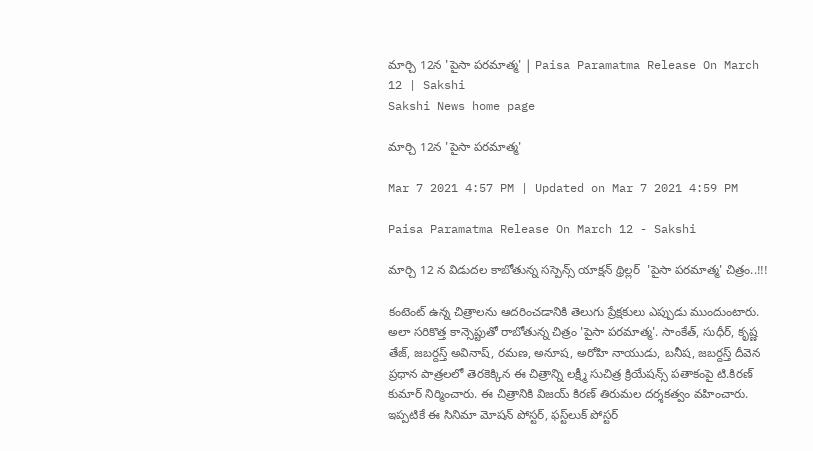మార్చి 12న 'పైసా పరమాత్మ' | Paisa Paramatma Release On March 12 | Sakshi
Sakshi News home page

మార్చి 12న 'పైసా పరమాత్మ'

Mar 7 2021 4:57 PM | Updated on Mar 7 2021 4:59 PM

Paisa Paramatma Release On March 12 - Sakshi

మార్చి 12 న విడుదల కాబోతున్న సస్పెన్స్ యాక్షన్ థ్రిల్లర్  'పైసా పరమాత్మ' చిత్రం..!!!

కంటెంట్ ఉన్న చిత్రాలను ఆదరించడానికి తెలుగు ప్రేక్షకులు ఎప్పుడు ముందుంటారు. అలా సరికొత్త కాన్సెప్టుతో రాబోతున్న చిత్రం 'పైసా పరమాత్మ'. సాంకేత్, సుధీర్, కృష్ణ తేజ్, జబర్దస్త్ అవినాష్, ర‌మ‌ణ‌, అనూష‌, అరోహి నాయుడు, బ‌నీష, జబర్దస్త్ దీవెన ప్రధాన పాత్రలలో తెరకెక్కిన ఈ చిత్రాన్ని ల‌క్ష్మీ సుచిత్ర క్రియేష‌న్స్ ప‌తాకంపై టి.కిర‌ణ్ కుమార్ నిర్మించారు. ఈ చిత్రానికి విజయ్ కిర‌ణ్ తిరుమల దర్శకత్వం వహించారు. ఇప్పటికే ఈ సినిమా మోష‌న్ పోస్ట‌ర్, ఫ‌స్ట్‌లుక్ పోస్ట‌ర్‌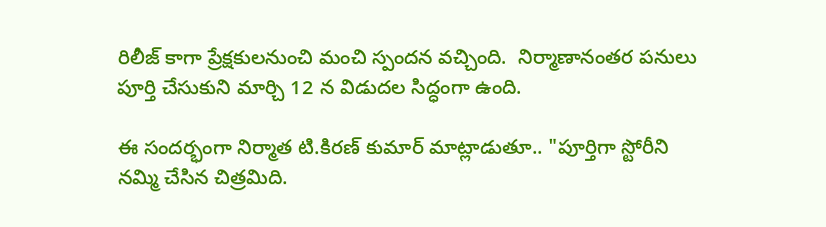రిలీజ్ కాగా ప్రేక్షకులనుంచి మంచి స్పందన వచ్చింది.  నిర్మాణానంత‌ర ప‌నులు  పూర్తి చేసుకుని మార్చి 12 న విడుదల సిద్ధంగా ఉంది.

ఈ సందర్భంగా నిర్మాత టి.కిర‌ణ్ కుమార్ మాట్లాడుతూ.. "పూర్తిగా స్టోరీని నమ్మి చేసిన చిత్రమిది.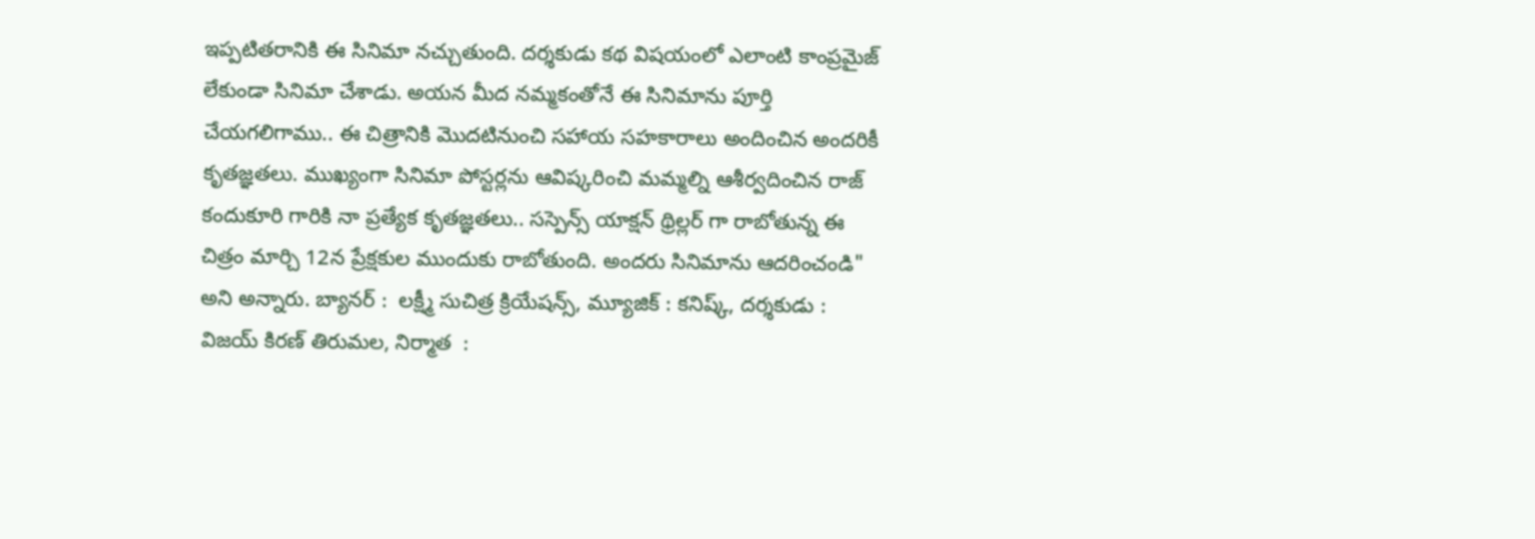ఇప్పటితరానికి ఈ సినిమా నచ్చుతుంది. దర్శకుడు కథ విషయంలో ఎలాంటి కాంప్రమైజ్ లేకుండా సినిమా చేశాడు. అయన మీద నమ్మకంతోనే ఈ సినిమాను పూర్తి చేయగలిగాము.. ఈ చిత్రానికి మొదటినుంచి సహాయ సహకారాలు అందించిన అందరికీ కృతజ్ఞతలు. ముఖ్యంగా సినిమా పోస్ట‌ర్ల‌ను ఆవిష్క‌రించి మమ్మల్ని ఆశీర్వదించిన రాజ్ కందుకూరి గారికి నా ప్రత్యేక కృతజ్ఞతలు.. సస్పెన్స్ యాక్షన్ థ్రిల్లర్ గా రాబోతున్న ఈ చిత్రం మార్చి 12న ప్రేక్షకుల ముందుకు రాబోతుంది. అందరు సినిమాను ఆదరించండి" అని అన్నారు. బ్యానర్ :  ల‌క్ష్మీ సుచిత్ర క్రియేష‌న్స్, మ్యూజిక్ : కనిష్క్, దర్శకుడు : విజయ్ కిర‌ణ్ తిరుమల, నిర్మాత  :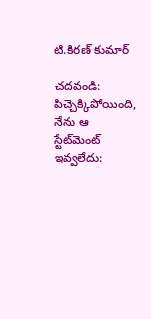టి.కిర‌ణ్ కుమార్

చదవండి: పిచ్చెక్కిపోయింది, నేను ఆ స్టేట్‌మెంట్‌ ఇవ్వలేదు: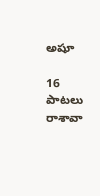అషూ

16 పాటలు రాశావా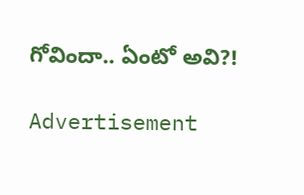గోవిందా.. ఏంటో అవి?!

Advertisement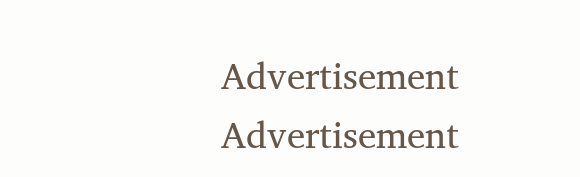Advertisement
Advertisement